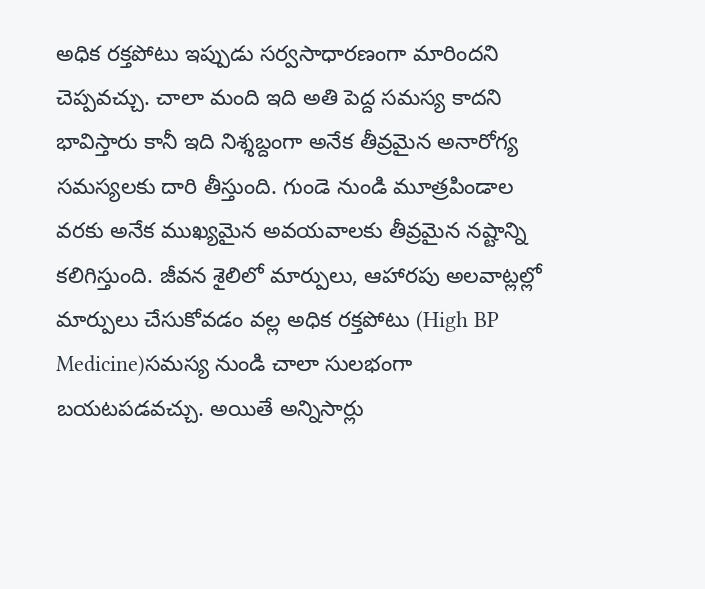అధిక రక్తపోటు ఇప్పుడు సర్వసాధారణంగా మారిందని చెప్పవచ్చు. చాలా మంది ఇది అతి పెద్ద సమస్య కాదని భావిస్తారు కానీ ఇది నిశ్శబ్దంగా అనేక తీవ్రమైన అనారోగ్య సమస్యలకు దారి తీస్తుంది. గుండె నుండి మూత్రపిండాల వరకు అనేక ముఖ్యమైన అవయవాలకు తీవ్రమైన నష్టాన్ని కలిగిస్తుంది. జీవన శైలిలో మార్పులు, ఆహారపు అలవాట్లల్లో మార్పులు చేసుకోవడం వల్ల అధిక రక్తపోటు (High BP Medicine)సమస్య నుండి చాలా సులభంగా బయటపడవచ్చు. అయితే అన్నిసార్లు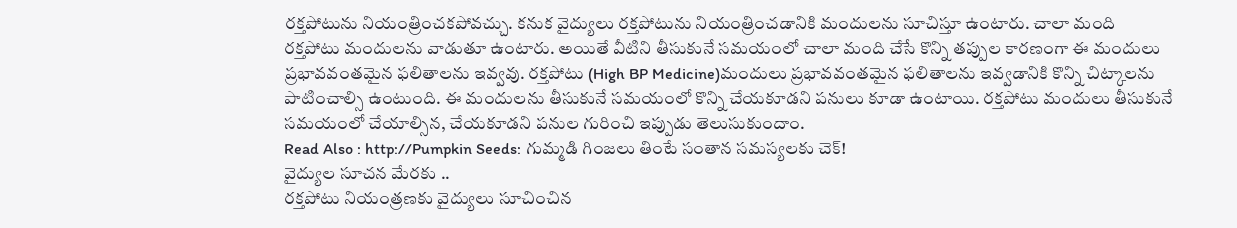రక్తపోటును నియంత్రించకపోవచ్చు. కనుక వైద్యులు రక్తపోటును నియంత్రించడానికి మందులను సూచిస్తూ ఉంటారు. చాలా మంది రక్తపోటు మందులను వాడుతూ ఉంటారు. అయితే వీటిని తీసుకునే సమయంలో చాలా మంది చేసే కొన్ని తప్పుల కారణంగా ఈ మందులు ప్రభావవంతమైన ఫలితాలను ఇవ్వవు. రక్తపోటు (High BP Medicine)మందులు ప్రభావవంతమైన ఫలితాలను ఇవ్వడానికి కొన్ని చిట్కాలను పాటించాల్సి ఉంటుంది. ఈ మందులను తీసుకునే సమయంలో కొన్ని చేయకూడని పనులు కూడా ఉంటాయి. రక్తపోటు మందులు తీసుకునే సమయంలో చేయాల్సిన, చేయకూడని పనుల గురించి ఇప్పుడు తెలుసుకుందాం.
Read Also : http://Pumpkin Seeds: గుమ్మడి గింజలు తింటే సంతాన సమస్యలకు చెక్!
వైద్యుల సూచన మేరకు ..
రక్తపోటు నియంత్రణకు వైద్యులు సూచించిన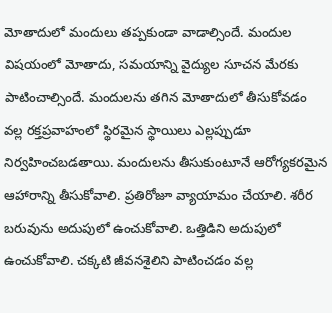మోతాదులో మందులు తప్పకుండా వాడాల్సిందే. మందుల విషయంలో మోతాదు, సమయాన్ని వైద్యుల సూచన మేరకు పాటించాల్సిందే. మందులను తగిన మోతాదులో తీసుకోవడం వల్ల రక్తప్రవాహంలో స్థిరమైన స్థాయిలు ఎల్లప్పుడూ నిర్వహించబడతాయి. మందులను తీసుకుంటూనే ఆరోగ్యకరమైన ఆహారాన్ని తీసుకోవాలి. ప్రతిరోజూ వ్యాయామం చేయాలి. శరీర బరువును అదుపులో ఉంచుకోవాలి. ఒత్తిడిని అదుపులో ఉంచుకోవాలి. చక్కటి జీవనశైలిని పాటించడం వల్ల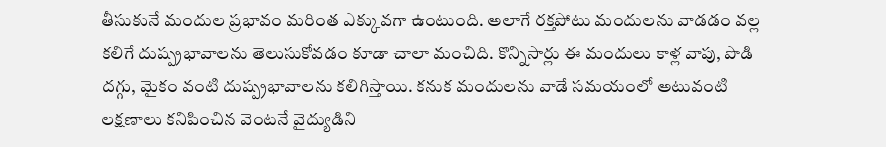తీసుకునే మందుల ప్రభావం మరింత ఎక్కువగా ఉంటుంది. అలాగే రక్తపోటు మందులను వాడడం వల్ల కలిగే దుష్ప్రభావాలను తెలుసుకోవడం కూడా చాలా మంచిది. కొన్నిసార్లు ఈ మందులు కాళ్ల వాపు, పొడి దగ్గు, మైకం వంటి దుష్ప్రభావాలను కలిగిస్తాయి. కనుక మందులను వాడే సమయంలో అటువంటి లక్షణాలు కనిపించిన వెంటనే వైద్యుడిని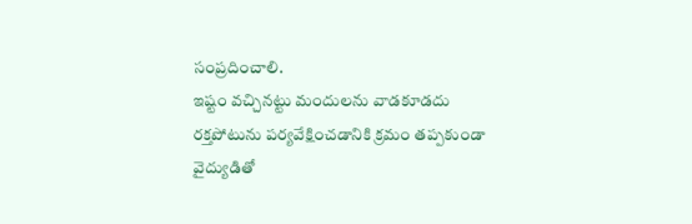సంప్రదించాలి.
ఇష్టం వచ్చినట్టు మందులను వాడకూడదు
రక్తపోటును పర్యవేక్షించడానికి క్రమం తప్పకుండా వైద్యుడితో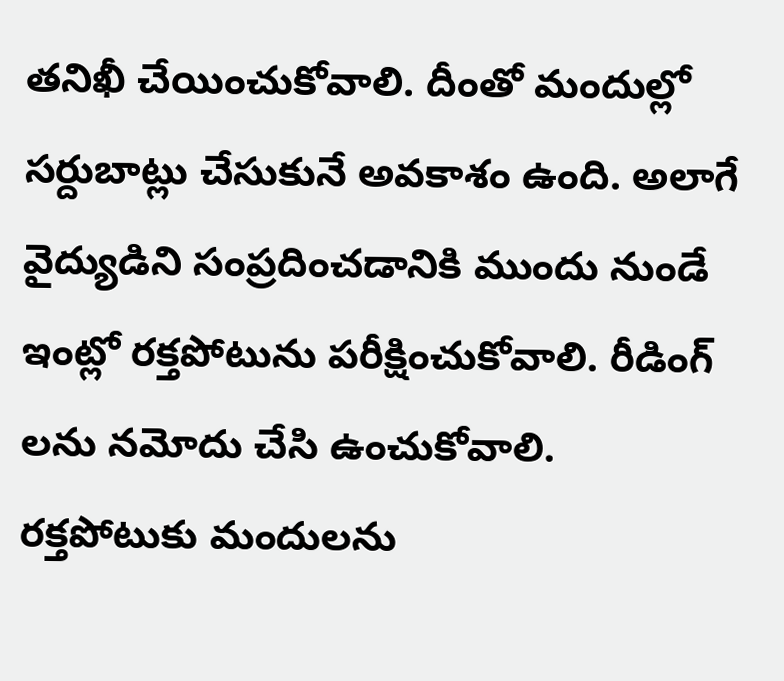తనిఖీ చేయించుకోవాలి. దీంతో మందుల్లో సర్దుబాట్లు చేసుకునే అవకాశం ఉంది. అలాగే వైద్యుడిని సంప్రదించడానికి ముందు నుండే ఇంట్లో రక్తపోటును పరీక్షించుకోవాలి. రీడింగ్ లను నమోదు చేసి ఉంచుకోవాలి. రక్తపోటుకు మందులను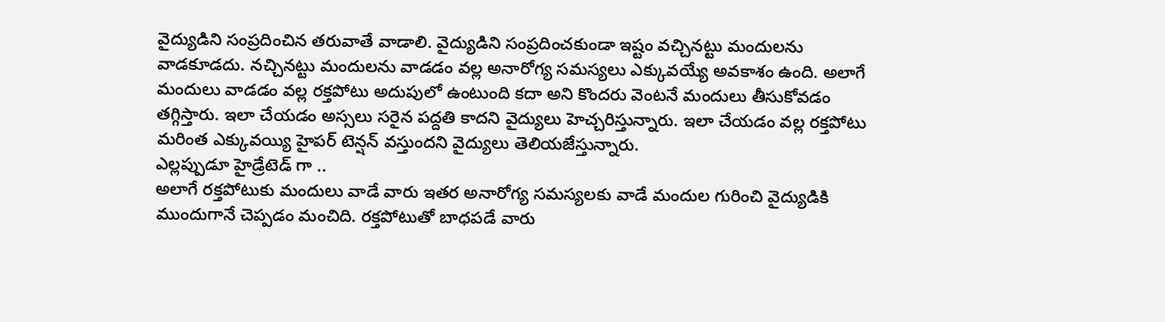వైద్యుడిని సంప్రదించిన తరువాతే వాడాలి. వైద్యుడిని సంప్రదించకుండా ఇష్టం వచ్చినట్టు మందులను వాడకూడదు. నచ్చినట్టు మందులను వాడడం వల్ల అనారోగ్య సమస్యలు ఎక్కువయ్యే అవకాశం ఉంది. అలాగే మందులు వాడడం వల్ల రక్తపోటు అదుపులో ఉంటుంది కదా అని కొందరు వెంటనే మందులు తీసుకోవడం తగ్గిస్తారు. ఇలా చేయడం అస్సలు సరైన పద్దతి కాదని వైద్యులు హెచ్చరిస్తున్నారు. ఇలా చేయడం వల్ల రక్తపోటు మరింత ఎక్కువయ్యి హైపర్ టెన్షన్ వస్తుందని వైద్యులు తెలియజేస్తున్నారు.
ఎల్లప్పుడూ హైడ్రేటెడ్ గా ..
అలాగే రక్తపోటుకు మందులు వాడే వారు ఇతర అనారోగ్య సమస్యలకు వాడే మందుల గురించి వైద్యుడికి ముందుగానే చెప్పడం మంచిది. రక్తపోటుతో బాధపడే వారు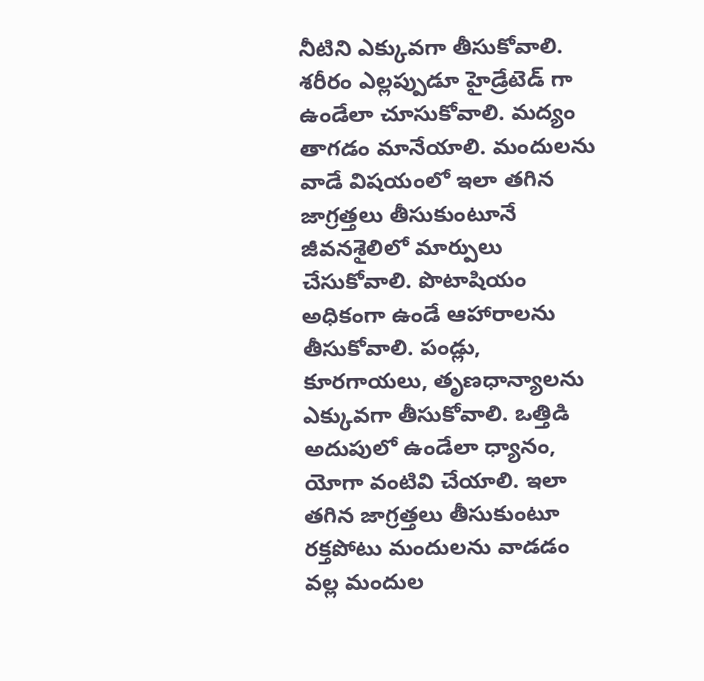నీటిని ఎక్కువగా తీసుకోవాలి. శరీరం ఎల్లప్పుడూ హైడ్రేటెడ్ గా ఉండేలా చూసుకోవాలి. మద్యం తాగడం మానేయాలి. మందులను వాడే విషయంలో ఇలా తగిన జాగ్రత్తలు తీసుకుంటూనే జీవనశైలిలో మార్పులు చేసుకోవాలి. పొటాషియం అధికంగా ఉండే ఆహారాలను తీసుకోవాలి. పండ్లు, కూరగాయలు, తృణధాన్యాలను ఎక్కువగా తీసుకోవాలి. ఒత్తిడి అదుపులో ఉండేలా ధ్యానం, యోగా వంటివి చేయాలి. ఇలా తగిన జాగ్రత్తలు తీసుకుంటూ రక్తపోటు మందులను వాడడం వల్ల మందుల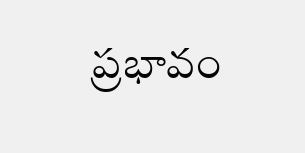ప్రభావం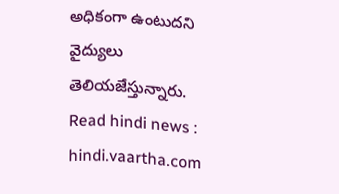అధికంగా ఉంటుదని వైద్యులు తెలియజేస్తున్నారు.
Read hindi news : hindi.vaartha.com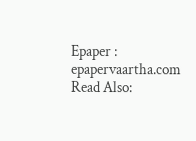Epaper : epapervaartha.com
Read Also: